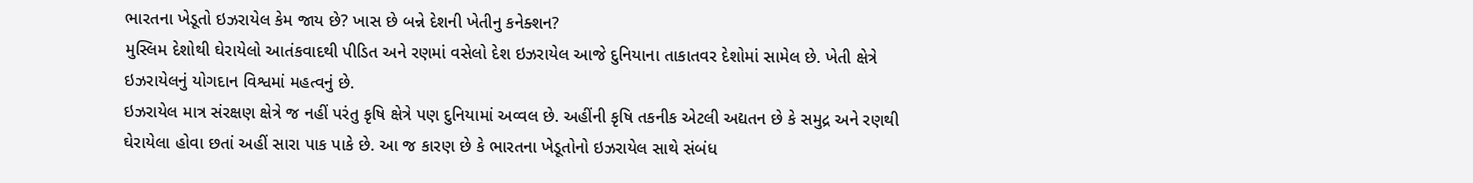ભારતના ખેડૂતો ઇઝરાયેલ કેમ જાય છે? ખાસ છે બન્ને દેશની ખેતીનુ કનેક્શન?
મુસ્લિમ દેશોથી ઘેરાયેલો આતંકવાદથી પીડિત અને રણમાં વસેલો દેશ ઇઝરાયેલ આજે દુનિયાના તાકાતવર દેશોમાં સામેલ છે. ખેતી ક્ષેત્રે ઇઝરાયેલનું યોગદાન વિશ્વમાં મહત્વનું છે.
ઇઝરાયેલ માત્ર સંરક્ષણ ક્ષેત્રે જ નહીં પરંતુ કૃષિ ક્ષેત્રે પણ દુનિયામાં અવ્વલ છે. અહીંની કૃષિ તકનીક એટલી અદ્યતન છે કે સમુદ્ર અને રણથી ઘેરાયેલા હોવા છતાં અહીં સારા પાક પાકે છે. આ જ કારણ છે કે ભારતના ખેડૂતોનો ઇઝરાયેલ સાથે સંબંધ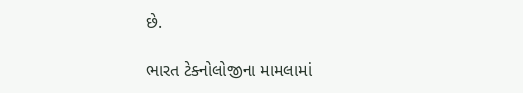છે.

ભારત ટેક્નોલોજીના મામલામાં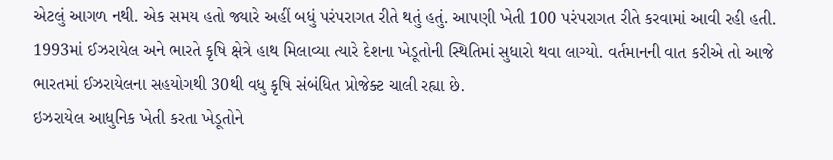એટલું આગળ નથી. એક સમય હતો જ્યારે અહીં બધું પરંપરાગત રીતે થતું હતું. આપણી ખેતી 100 પરંપરાગત રીતે કરવામાં આવી રહી હતી.
1993માં ઈઝરાયેલ અને ભારતે કૃષિ ક્ષેત્રે હાથ મિલાવ્યા ત્યારે દેશના ખેડૂતોની સ્થિતિમાં સુધારો થવા લાગ્યો. વર્તમાનની વાત કરીએ તો આજે ભારતમાં ઈઝરાયેલના સહયોગથી 30થી વધુ કૃષિ સંબંધિત પ્રોજેક્ટ ચાલી રહ્યા છે.
ઇઝરાયેલ આધુનિક ખેતી કરતા ખેડૂતોને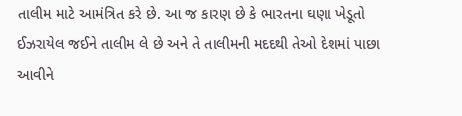તાલીમ માટે આમંત્રિત કરે છે. આ જ કારણ છે કે ભારતના ઘણા ખેડૂતો ઈઝરાયેલ જઈને તાલીમ લે છે અને તે તાલીમની મદદથી તેઓ દેશમાં પાછા આવીને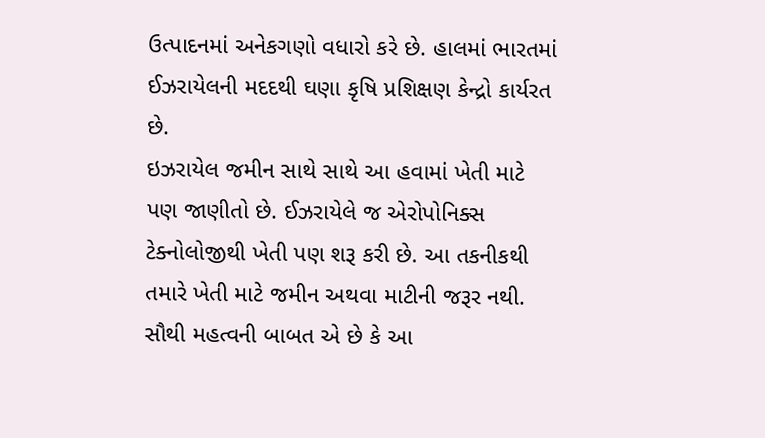ઉત્પાદનમાં અનેકગણો વધારો કરે છે. હાલમાં ભારતમાં ઈઝરાયેલની મદદથી ઘણા કૃષિ પ્રશિક્ષણ કેન્દ્રો કાર્યરત છે.
ઇઝરાયેલ જમીન સાથે સાથે આ હવામાં ખેતી માટે પણ જાણીતો છે. ઈઝરાયેલે જ એરોપોનિક્સ ટેક્નોલોજીથી ખેતી પણ શરૂ કરી છે. આ તકનીકથી તમારે ખેતી માટે જમીન અથવા માટીની જરૂર નથી.
સૌથી મહત્વની બાબત એ છે કે આ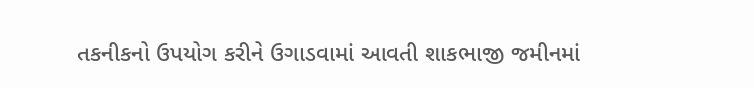તકનીકનો ઉપયોગ કરીને ઉગાડવામાં આવતી શાકભાજી જમીનમાં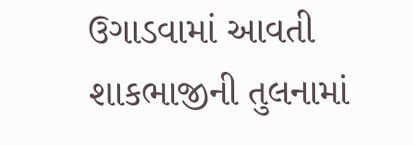ઉગાડવામાં આવતી શાકભાજીની તુલનામાં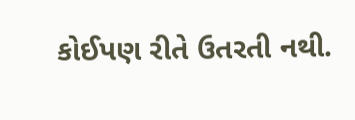કોઈપણ રીતે ઉતરતી નથી.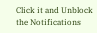Click it and Unblock the Notifications